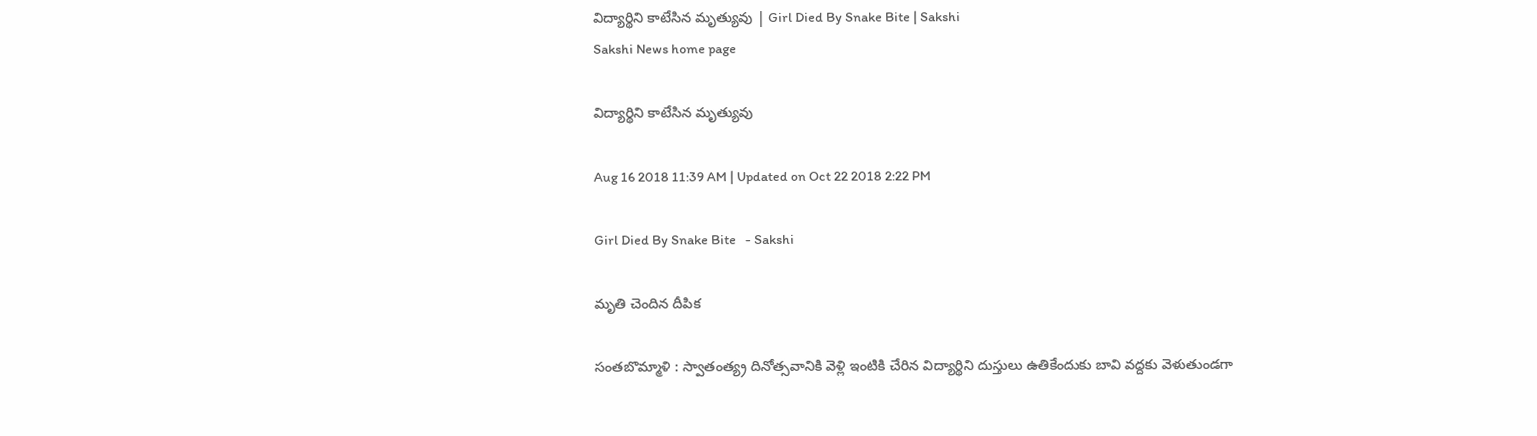విద్యార్థిని కాటేసిన మృత్యువు | Girl Died By Snake Bite | Sakshi
Sakshi News home page

విద్యార్థిని కాటేసిన మృత్యువు

Aug 16 2018 11:39 AM | Updated on Oct 22 2018 2:22 PM

Girl Died By Snake Bite   - Sakshi

మృతి చెందిన దీపిక

సంతబొమ్మాళి : స్వాతంత్య్ర దినోత్సవానికి వెళ్లి ఇంటికి చేరిన విద్యార్థిని దుస్తులు ఉతికేందుకు బావి వద్దకు వెళుతుండగా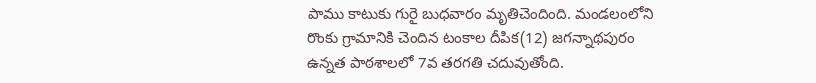పాము కాటుకు గురై బుధవారం మృతిచెందింది. మండలంలోని రొంకు గ్రామానికి చెందిన టంకాల దీపిక(12) జగన్నాథపురం ఉన్నత పాఠశాలలో 7వ తరగతి చదువుతోంది.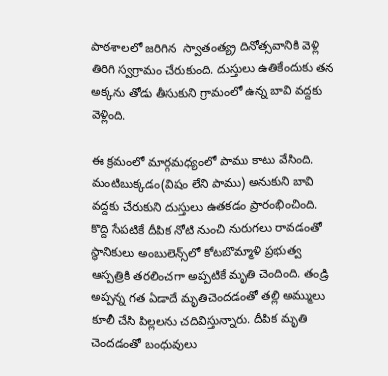పాఠశాలలో జరిగిన  స్వాతంత్య్ర దినోత్సవానికి వెళ్లి తిరిగి స్వగ్రామం చేరుకుంది. దుస్తులు ఉతికేందుకు తన అక్కను తోడు తీసుకుని గ్రామంలో ఉన్న బావి వద్దకు వెళ్లింది.

ఈ క్రమంలో మార్గమధ్యంలో పాము కాటు వేసింది. మంటిబుక్కడం(విషం లేని పాము) అనుకుని బావి వద్దకు చేరుకుని దుస్తులు ఉతకడం ప్రారంభించింది. కొద్ది సేపటికే దీపిక నోటి నుంచి నురుగలు రావడంతో స్థానికులు అంబులెన్స్‌లో కోటబొమ్మాళి ప్రభుత్వ ఆస్పత్రికి తరలించగా అప్పటికే మృతి చెందింది. తండ్రి అప్పన్న గత ఏడాదే మృతిచెందడంతో తల్లి అమ్ములు కూలీ చేసి పిల్లలను చదివిస్తున్నారు. దీపిక మృతి చెందడంతో బంధువులు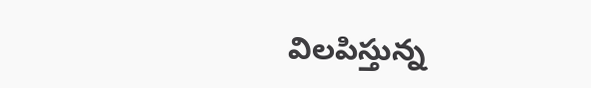విలపిస్తున్న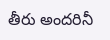తీరు అందరినీ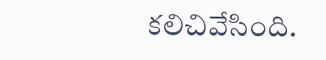కలిచివేసింది.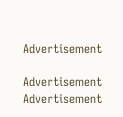Advertisement

Advertisement
Advertisement